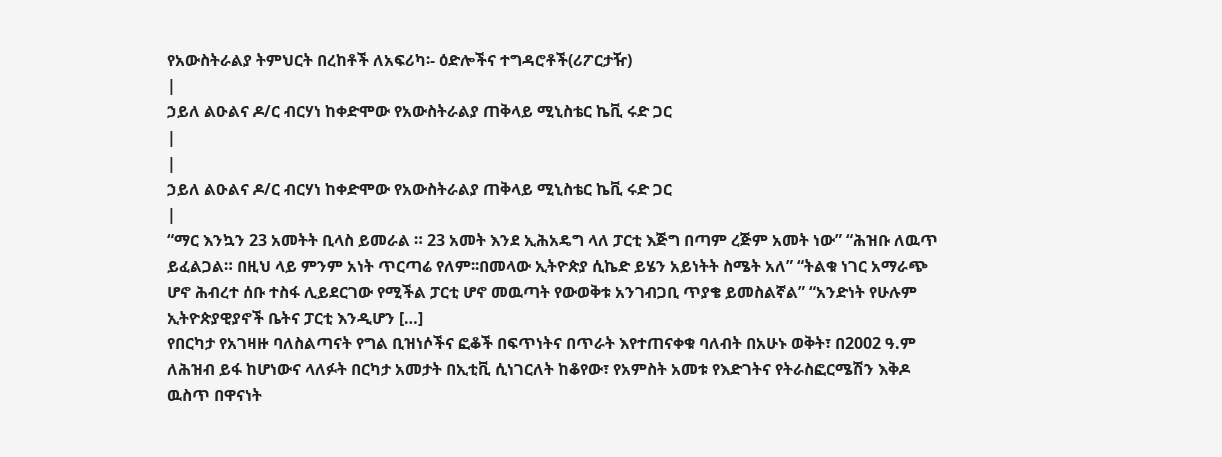የአውስትራልያ ትምህርት በረከቶች ለአፍሪካ፡- ዕድሎችና ተግዳሮቶች(ሪፖርታዥ)
|
ኃይለ ልዑልና ዶ/ር ብርሃነ ከቀድሞው የአውስትራልያ ጠቅላይ ሚኒስቴር ኬቪ ሩድ ጋር
|
|
ኃይለ ልዑልና ዶ/ር ብርሃነ ከቀድሞው የአውስትራልያ ጠቅላይ ሚኒስቴር ኬቪ ሩድ ጋር
|
“ማር እንኳን 23 አመትት ቢላስ ይመራል ። 23 አመት እንደ ኢሕአዴግ ላለ ፓርቲ እጅግ በጣም ረጅም አመት ነው” “ሕዝቡ ለዉጥ ይፈልጋል። በዚህ ላይ ምንም አነት ጥርጣሬ የለም፡፡በመላው ኢትዮጵያ ሲኬድ ይሄን አይነትት ስሜት አለ” “ትልቁ ነገር አማራጭ ሆኖ ሕብረተ ሰቡ ተስፋ ሊይደርገው የሚችል ፓርቲ ሆኖ መዉጣት የውወቅቱ አንገብጋቢ ጥያቄ ይመስልኛል” “አንድነት የሁሉም ኢትዮጵያዊያኖች ቤትና ፓርቲ እንዲሆን […]
የበርካታ የአገዛዙ ባለስልጣናት የግል ቢዝነሶችና ፎቆች በፍጥነትና በጥራት እየተጠናቀቁ ባለብት በአሁኑ ወቅት፣ በ2002 ዓ.ም ለሕዝብ ይፋ ከሆነውና ላለፉት በርካታ አመታት በኢቲቪ ሲነገርለት ከቆየው፣ የአምስት አመቱ የእድገትና የትራስፎርሜሽን እቅዶ ዉስጥ በዋናነት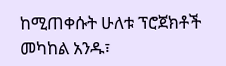ከሚጠቀሱት ሁለቱ ፕሮጀክቶች መካከል አንዱ፣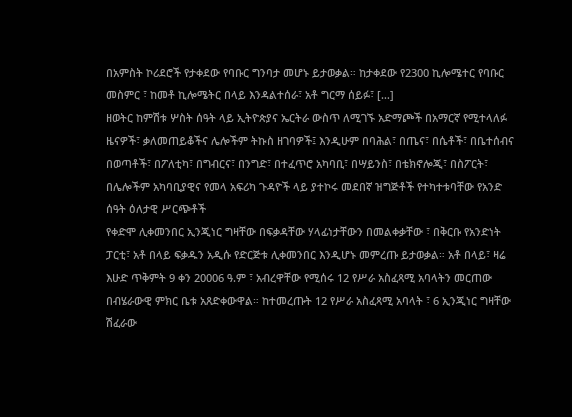በአምስት ኮሪደሮች የታቀደው የባቡር ግንባታ መሆኑ ይታወቃል። ከታቀደው የ2300 ኪሎሜተር የባቡር መስምር ፣ ከመቶ ኪሎሜትር በላይ እንዳልተሰራ፣ አቶ ግርማ ሰይፉ፣ […]
ዘወትር ከምሽቱ ሦስት ሰዓት ላይ ኢትዮጵያና ኤርትራ ውስጥ ለሚገኙ አድማጮች በአማርኛ የሚተላለፉ ዜናዎች፣ ቃለመጠይቆችና ሌሎችም ትኩስ ዘገባዎች፤ እንዲሁም በባሕል፣ በጤና፣ በሴቶች፣ በቤተሰብና በወጣቶች፣ በፖለቲካ፣ በግብርና፣ በንግድ፣ በተፈጥሮ አካባቢ፣ በሣይንስ፣ በቴክኖሎጂ፣ በስፖርት፣ በሌሎችም አካባቢያዊና የመላ አፍሪካ ጉዳዮች ላይ ያተኮሩ መደበኛ ዝግጅቶች የተካተቱባቸው የአንድ ሰዓት ዕለታዊ ሥርጭቶች
የቀድሞ ሊቀመንበር ኢንጂነር ግዛቸው በፍቃዳቸው ሃላፊነታቸውን በመልቀቃቸው ፣ በቅርቡ የአንድነት ፓርቲ፣ አቶ በላይ ፍቃዱን አዲሱ የድርጅቱ ሊቀመንበር እንዲሆኑ መምረጡ ይታወቃል። አቶ በላይ፣ ዛሬ እሁድ ጥቅምት 9 ቀን 20006 ዓ.ም ፣ አብረዋቸው የሚሰሩ 12 የሥራ አስፈጻሚ አባላትን መርጠው በብሄራውዊ ምክር ቤቱ አጸድቀውዋል። ከተመረጡት 12 የሥራ አስፈጻሚ አባላት ፣ 6 ኢንጂነር ግዛቸው ሽፈራው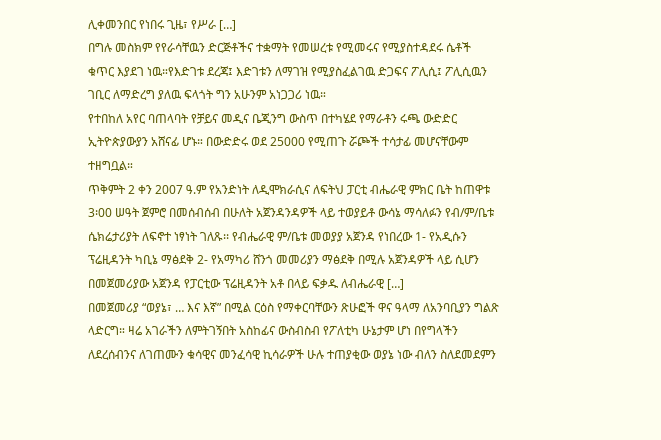ሊቀመንበር የነበሩ ጊዜ፣ የሥራ […]
በግሉ መስክም የየራሳቸዉን ድርጅቶችና ተቋማት የመሠረቱ የሚመሩና የሚያስተዳደሩ ሴቶች ቁጥር እያደገ ነዉ።የእድገቱ ደረጃ፤ እድገቱን ለማገዝ የሚያስፈልገዉ ድጋፍና ፖሊሲ፤ ፖሊሲዉን ገቢር ለማድረግ ያለዉ ፍላጎት ግን አሁንም አነጋጋሪ ነዉ።
የተበከለ አየር ባጠላባት የቻይና መዲና ቤጂንግ ውስጥ በተካሄደ የማራቶን ሩጫ ውድድር ኢትዮጵያውያን አሸናፊ ሆኑ። በውድድሩ ወደ 25000 የሚጠጉ ሯጮች ተሳታፊ መሆናቸውም ተዘግቧል።
ጥቅምት 2 ቀን 2007 ዓ.ም የአንድነት ለዲሞክራሲና ለፍትህ ፓርቲ ብሔራዊ ምክር ቤት ከጠዋቱ 3፡00 ሠዓት ጀምሮ በመሰብሰብ በሁለት አጀንዳንዳዎች ላይ ተወያይቶ ውሳኔ ማሳለፉን የብ/ም/ቤቱ ሴክሬታሪያት ለፍኖተ ነፃነት ገለጹ፡፡ የብሔራዊ ም/ቤቱ መወያያ አጀንዳ የነበረው 1- የአዲሱን ፕሬዚዳንት ካቢኔ ማፅደቅ 2- የአማካሪ ሸንጎ መመሪያን ማፅደቅ በሚሉ አጀንዳዎች ላይ ሲሆን በመጀመሪያው አጀንዳ የፓርቲው ፕሬዚዳንት አቶ በላይ ፍቃዱ ለብሔራዊ […]
በመጀመሪያ “ወያኔ፣ … እና እኛ” በሚል ርዕስ የማቀርባቸውን ጽሁፎች ዋና ዓላማ ለአንባቢያን ግልጽ ላድርግ። ዛሬ አገራችን ለምትገኝበት አስከፊና ውስብስብ የፖለቲካ ሁኔታም ሆነ በየግላችን ለደረሰብንና ለገጠሙን ቁሳዊና መንፈሳዊ ኪሳራዎች ሁሉ ተጠያቂው ወያኔ ነው ብለን ስለደመደምን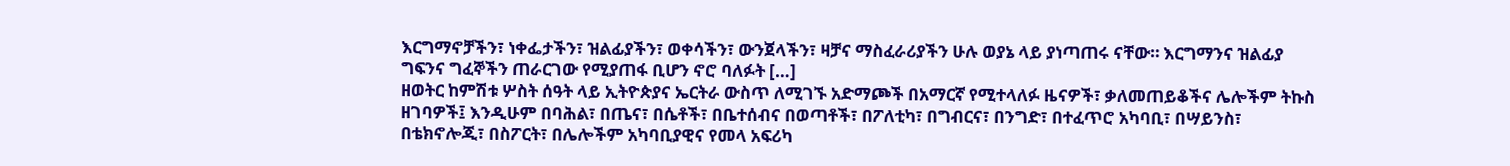እርግማኖቻችን፣ ነቀፌታችን፣ ዝልፊያችን፣ ወቀሳችን፣ ውንጀላችን፣ ዛቻና ማስፈራሪያችን ሁሉ ወያኔ ላይ ያነጣጠሩ ናቸው። እርግማንና ዝልፊያ ግፍንና ግፈኞችን ጠራርገው የሚያጠፋ ቢሆን ኖሮ ባለፉት […]
ዘወትር ከምሽቱ ሦስት ሰዓት ላይ ኢትዮጵያና ኤርትራ ውስጥ ለሚገኙ አድማጮች በአማርኛ የሚተላለፉ ዜናዎች፣ ቃለመጠይቆችና ሌሎችም ትኩስ ዘገባዎች፤ እንዲሁም በባሕል፣ በጤና፣ በሴቶች፣ በቤተሰብና በወጣቶች፣ በፖለቲካ፣ በግብርና፣ በንግድ፣ በተፈጥሮ አካባቢ፣ በሣይንስ፣ በቴክኖሎጂ፣ በስፖርት፣ በሌሎችም አካባቢያዊና የመላ አፍሪካ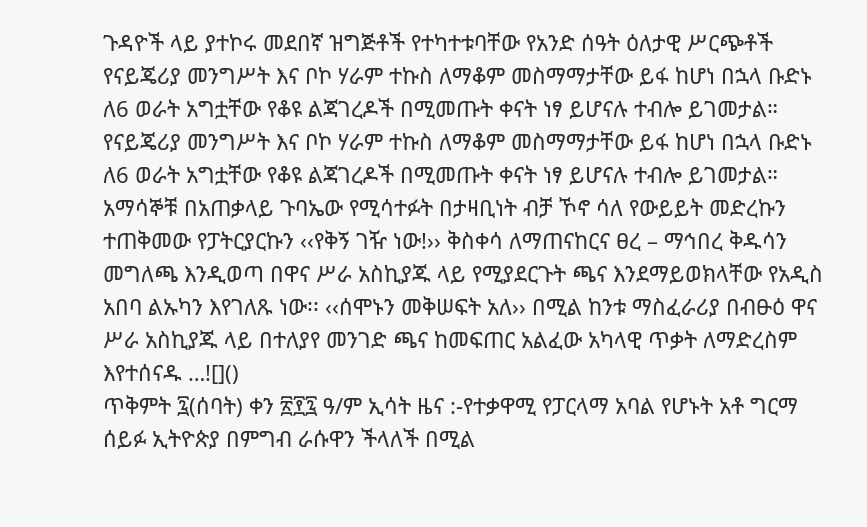ጉዳዮች ላይ ያተኮሩ መደበኛ ዝግጅቶች የተካተቱባቸው የአንድ ሰዓት ዕለታዊ ሥርጭቶች
የናይጄሪያ መንግሥት እና ቦኮ ሃራም ተኩስ ለማቆም መስማማታቸው ይፋ ከሆነ በኋላ ቡድኑ ለ6 ወራት አግቷቸው የቆዩ ልጃገረዶች በሚመጡት ቀናት ነፃ ይሆናሉ ተብሎ ይገመታል።
የናይጄሪያ መንግሥት እና ቦኮ ሃራም ተኩስ ለማቆም መስማማታቸው ይፋ ከሆነ በኋላ ቡድኑ ለ6 ወራት አግቷቸው የቆዩ ልጃገረዶች በሚመጡት ቀናት ነፃ ይሆናሉ ተብሎ ይገመታል።
አማሳኞቹ በአጠቃላይ ጉባኤው የሚሳተፉት በታዛቢነት ብቻ ኾኖ ሳለ የውይይት መድረኩን ተጠቅመው የፓትርያርኩን ‹‹የቅኝ ገዥ ነው!›› ቅስቀሳ ለማጠናከርና ፀረ – ማኅበረ ቅዱሳን መግለጫ እንዲወጣ በዋና ሥራ አስኪያጁ ላይ የሚያደርጉት ጫና እንደማይወክላቸው የአዲስ አበባ ልኡካን እየገለጹ ነው፡፡ ‹‹ሰሞኑን መቅሠፍት አለ›› በሚል ከንቱ ማስፈራሪያ በብፁዕ ዋና ሥራ አስኪያጁ ላይ በተለያየ መንገድ ጫና ከመፍጠር አልፈው አካላዊ ጥቃት ለማድረስም እየተሰናዱ …![]()
ጥቅምት ፯(ሰባት) ቀን ፳፻፯ ዓ/ም ኢሳት ዜና :-የተቃዋሚ የፓርላማ አባል የሆኑት አቶ ግርማ ሰይፉ ኢትዮጵያ በምግብ ራሱዋን ችላለች በሚል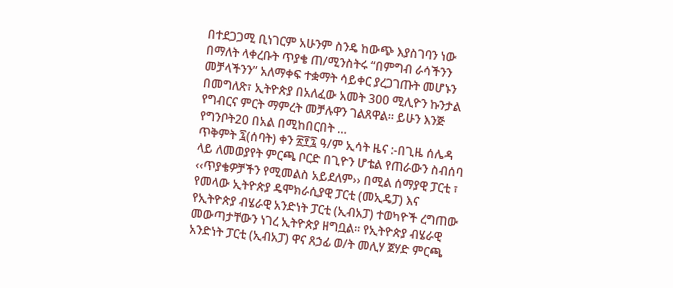በተደጋጋሚ ቢነገርም አሁንም ስንዴ ከውጭ እያስገባን ነው በማለት ላቀረቡት ጥያቄ ጠ/ሚንስትሩ “በምግብ ራሳችንን መቻላችንን” አለማቀፍ ተቋማት ሳይቀር ያረጋገጡት መሆኑን በመግለጽ፣ ኢትዮጵያ በአለፈው አመት 300 ሚሊዮን ኩንታል የግብርና ምርት ማምረት መቻሉዋን ገልጸዋል። ይሁን እንጅ የግንቦት20 በአል በሚከበርበት …
ጥቅምት ፯(ሰባት) ቀን ፳፻፯ ዓ/ም ኢሳት ዜና :-በጊዜ ሰሌዳ ላይ ለመወያየት ምርጫ ቦርድ በጊዮን ሆቴል የጠራውን ስብሰባ ‹‹ጥያቄዎቻችን የሚመልስ አይደለም›› በሚል ሰማያዊ ፓርቲ ፣ የመላው ኢትዮጵያ ዴሞክራሲያዊ ፓርቲ (መኢዴፓ) እና የኢትዮጵያ ብሄራዊ አንድነት ፓርቲ (ኢብአፓ) ተወካዮች ረግጠው መውጣታቸውን ነገረ ኢትዮጵያ ዘግቧል፡፡ የኢትዮጵያ ብሄራዊ አንድነት ፓርቲ (ኢብአፓ) ዋና ጸኃፊ ወ/ት መሊሃ ጀሃድ ምርጫ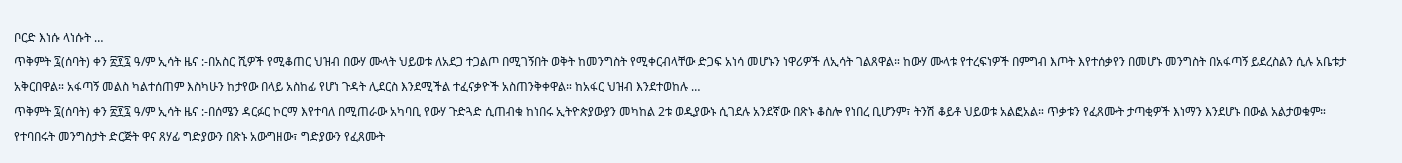ቦርድ እነሱ ላነሱት …
ጥቅምት ፯(ሰባት) ቀን ፳፻፯ ዓ/ም ኢሳት ዜና :-በአስር ሺዎች የሚቆጠር ህዝብ በውሃ ሙላት ህይወቱ ለአደጋ ተጋልጦ በሚገኝበት ወቅት ከመንግስት የሚቀርብላቸው ድጋፍ አነሳ መሆኑን ነዋሪዎች ለኢሳት ገልጸዋል። ከውሃ ሙላቱ የተረፍነዎች በምግብ እጦት እየተሰቃየን በመሆኑ መንግስት በአፋጣኝ ይደረስልን ሲሉ አቤቱታ አቅርበዋል። አፋጣኝ መልስ ካልተሰጠም እስካሁን ከታየው በላይ አስከፊ የሆነ ጉዳት ሊደርስ እንደሚችል ተፈናቃዮች አስጠንቅቀዋል። ከአፋር ህዝብ እንደተወከሉ …
ጥቅምት ፯(ሰባት) ቀን ፳፻፯ ዓ/ም ኢሳት ዜና :-በሰሜን ዳርፉር ኮርማ እየተባለ በሚጠራው አካባቢ የውሃ ጉድጓድ ሲጠብቁ ከነበሩ ኢትዮጵያውያን መካከል 2ቱ ወዲያውኑ ሲገደሉ አንደኛው በጽኑ ቆስሎ የነበረ ቢሆንም፣ ትንሽ ቆይቶ ህይወቱ አልፎአል። ጥቃቱን የፈጸሙት ታጣቂዎች እነማን እንደሆኑ በውል አልታወቁም። የተባበሩት መንግስታት ድርጅት ዋና ጸሃፊ ግድያውን በጽኑ አውግዘው፣ ግድያውን የፈጸሙት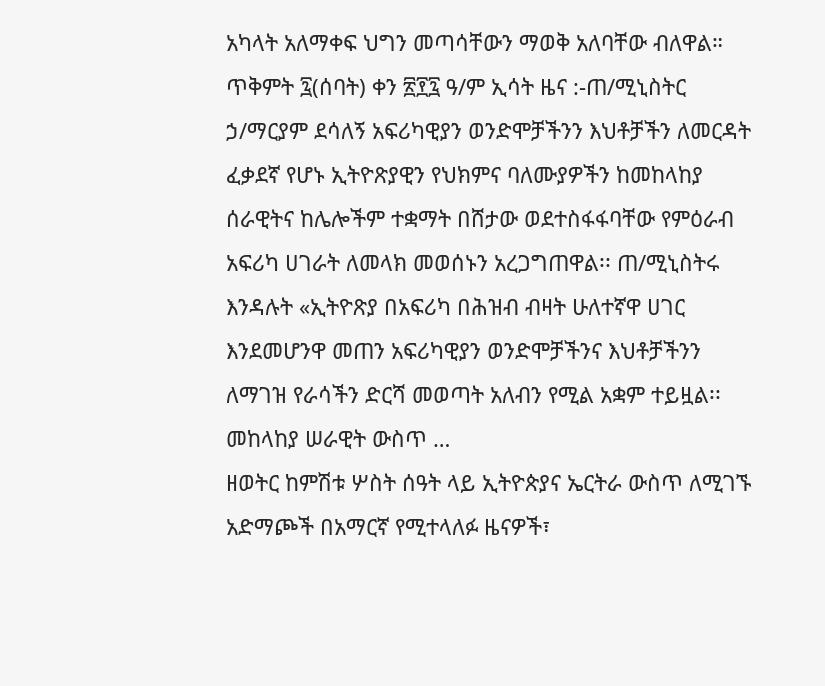አካላት አለማቀፍ ህግን መጣሳቸውን ማወቅ አለባቸው ብለዋል።
ጥቅምት ፯(ሰባት) ቀን ፳፻፯ ዓ/ም ኢሳት ዜና :-ጠ/ሚኒስትር ኃ/ማርያም ደሳለኝ አፍሪካዊያን ወንድሞቻችንን እህቶቻችን ለመርዳት ፈቃደኛ የሆኑ ኢትዮጽያዊን የህክምና ባለሙያዎችን ከመከላከያ ሰራዊትና ከሌሎችም ተቋማት በሸታው ወደተስፋፋባቸው የምዕራብ አፍሪካ ሀገራት ለመላክ መወሰኑን አረጋግጠዋል፡፡ ጠ/ሚኒስትሩ እንዳሉት «ኢትዮጽያ በአፍሪካ በሕዝብ ብዛት ሁለተኛዋ ሀገር እንደመሆንዋ መጠን አፍሪካዊያን ወንድሞቻችንና እህቶቻችንን ለማገዝ የራሳችን ድርሻ መወጣት አለብን የሚል አቋም ተይዟል፡፡ መከላከያ ሠራዊት ውስጥ …
ዘወትር ከምሽቱ ሦስት ሰዓት ላይ ኢትዮጵያና ኤርትራ ውስጥ ለሚገኙ አድማጮች በአማርኛ የሚተላለፉ ዜናዎች፣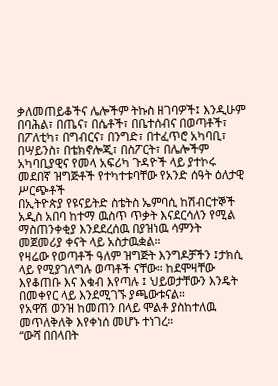ቃለመጠይቆችና ሌሎችም ትኩስ ዘገባዎች፤ እንዲሁም በባሕል፣ በጤና፣ በሴቶች፣ በቤተሰብና በወጣቶች፣ በፖለቲካ፣ በግብርና፣ በንግድ፣ በተፈጥሮ አካባቢ፣ በሣይንስ፣ በቴክኖሎጂ፣ በስፖርት፣ በሌሎችም አካባቢያዊና የመላ አፍሪካ ጉዳዮች ላይ ያተኮሩ መደበኛ ዝግጅቶች የተካተቱባቸው የአንድ ሰዓት ዕለታዊ ሥርጭቶች
በኢትዮጵያ የዩናይትድ ስቴትስ ኤምባሲ ከሽብርተኞች አዲስ አበባ ከተማ ዉስጥ ጥቃት እናደርሳለን የሚል ማስጠንቀቂያ እንደደረሰዉ በያዝነዉ ሳምንት መጀመሪያ ቀናት ላይ አስታዉቋል።
የዛሬው የወጣቶች ዓለም ዝግጅት እንግዶቻችን ፤ታክሲ ላይ የሚያገለግሉ ወጣቶች ናቸው። ከደሞዛቸው እየቆጠቡ እና እቁብ እየጣሉ ፤ ህይወታቸውን እንዴት በመቀየር ላይ እንደሚገኙ ያጫውቱናል።
የአዋሽ ወንዝ ከመጠን በላይ ሞልቶ ያስከተለዉ መጥለቅለቅ እየቀነሰ መሆኑ ተነገረ።
“ውሻ በበላበት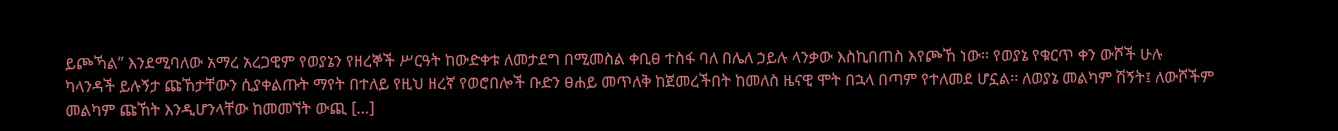ይጮኻል” እንደሚባለው አማረ አረጋዊም የወያኔን የዘረኞች ሥርዓት ከውድቀቱ ለመታደግ በሚመስል ቀቢፀ ተስፋ ባለ በሌለ ኃይሉ ላንቃው እስኪበጠስ እየጮኸ ነው፡፡ የወያኔ የቁርጥ ቀን ውሾች ሁሉ ካላንዳች ይሉኝታ ጩኸታቸውን ሲያቀልጡት ማየት በተለይ የዚህ ዘረኛ የወሮበሎች ቡድን ፀሐይ መጥለቅ ከጀመረችበት ከመለስ ዜናዊ ሞት በኋላ በጣም የተለመደ ሆኗል፡፡ ለወያኔ መልካም ሽኝት፤ ለውሾችም መልካም ጩኸት እንዲሆንላቸው ከመመኘት ውጪ […]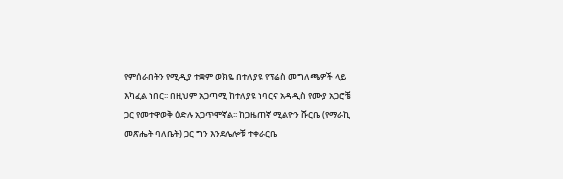የምሰራበትን የሚዲያ ተቋም ወክዬ በተለያዩ የፕሬስ መግለጫዎች ላይ እካፈል ነበር፡፡ በዚህም አጋጣሚ ከተለያዩ ነባርና አዳዲስ የሙያ አጋሮቼ ጋር የመተዋወቅ ዕድሉ አጋጥሞኛል፡፡ ከጋዜጠኛ ሚልዮን ሹርቤ (የማራኪ መጽሔት ባለቤት) ጋር ግን እንደሌሎቹ ተቀራርቤ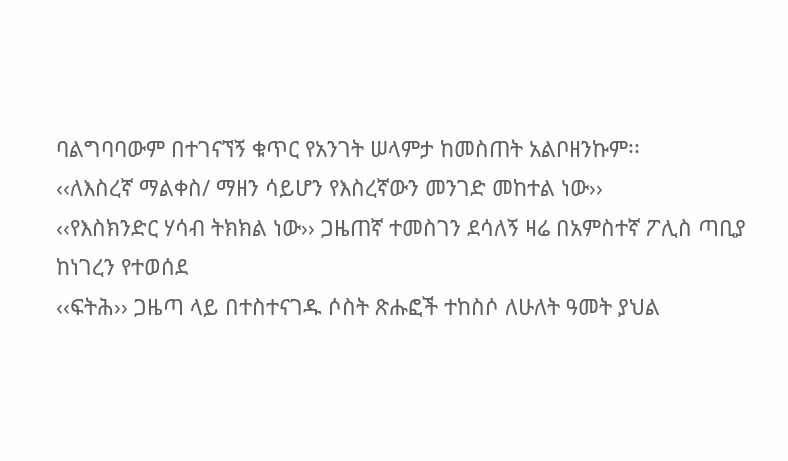ባልግባባውም በተገናኘኝ ቁጥር የአንገት ሠላምታ ከመስጠት አልቦዘንኩም፡፡
‹‹ለእስረኛ ማልቀስ/ ማዘን ሳይሆን የእስረኛውን መንገድ መከተል ነው››
‹‹የእስክንድር ሃሳብ ትክክል ነው›› ጋዜጠኛ ተመስገን ደሳለኝ ዛሬ በአምስተኛ ፖሊስ ጣቢያ ከነገረን የተወሰደ
‹‹ፍትሕ›› ጋዜጣ ላይ በተስተናገዱ ሶስት ጽሑፎች ተከስሶ ለሁለት ዓመት ያህል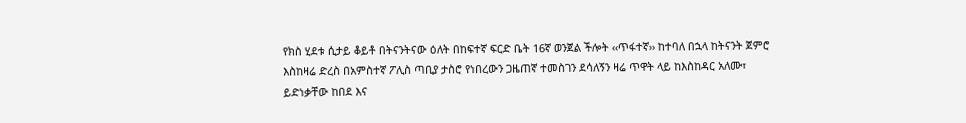የክስ ሂደቱ ሲታይ ቆይቶ በትናንትናው ዕለት በከፍተኛ ፍርድ ቤት 16ኛ ወንጀል ችሎት ‹‹ጥፋተኛ›› ከተባለ በኋላ ከትናንት ጀምሮ እስከዛሬ ድረስ በአምስተኛ ፖሊስ ጣቢያ ታስሮ የነበረውን ጋዜጠኛ ተመስገን ደሳለኝን ዛሬ ጥዋት ላይ ከእስከዳር አለሙ፣ ይድነቃቸው ከበደ እና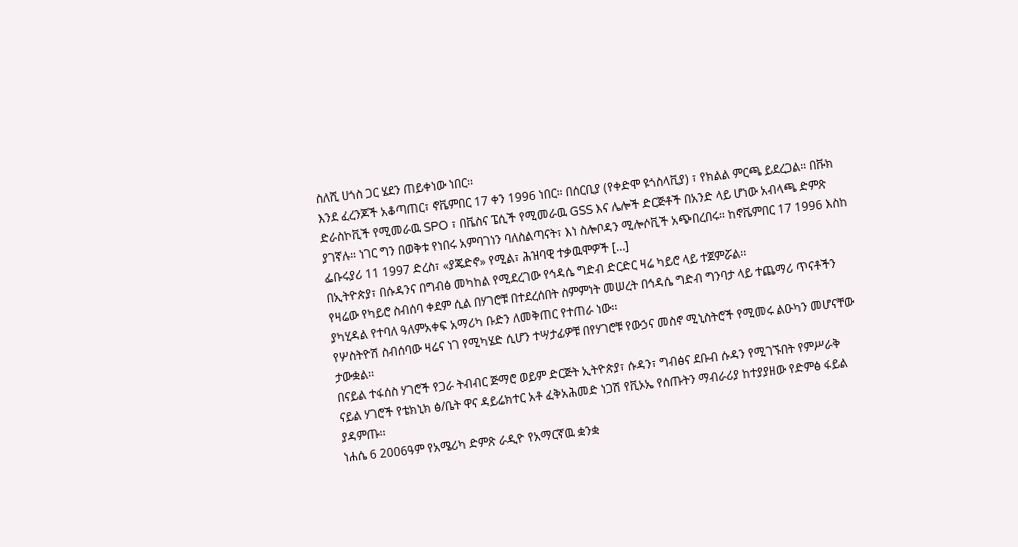ስለሺ ሀጎስ ጋር ሄደን ጠይቀነው ነበር፡፡
እንደ ፈረንጆች አቆጣጠር፣ ኖቬምበር 17 ቀን 1996 ነበር። በሰርቢያ (የቀድሞ ዩጎስላቪያ) ፣ የክልል ምርጫ ይደረጋል። በቩክ ድራስኮቪች የሚመራዉ SPO ፣ በቬስና ፔሲች የሚመራዉ GSS እና ሌሎች ድርጅቶች በአንድ ላይ ሆነው አብላጫ ድምጽ ያገኛሉ። ነገር ግን በወቅቱ የነበሩ አምባገነን ባለስልጣናት፣ እነ ስሎቦዳን ሚሎሶቪች አጭበረበሩ። ከኖቬምበር 17 1996 እስከ ፌቡሩያሪ 11 1997 ድረስ፣ «ያጄድኖ» የሚል፣ ሕዝባዊ ተቃዉሞዎች […]
በኢትዮጵያ፣ በሱዳንና በግብፅ መካከል የሚደረገው የኅዳሴ ግድብ ድርድር ዛሬ ካይሮ ላይ ተጀምሯል፡፡
የዛሬው የካይሮ ስብሰባ ቀደም ሲል በሃገሮቹ በተደረሰበት ስምምነት መሠረት በኅዳሴ ግድብ ግንባታ ላይ ተጨማሪ ጥናቶችን ያካሂዳል የተባለ ዓለምአቀፍ አማሪካ ቡድን ለመቅጠር የተጠራ ነው፡፡
የሦስትዮሽ ስብሰባው ዛሬና ነገ የሚካሄድ ሲሆን ተሣታፊዎቹ በየሃገሮቹ የውኃና መስኖ ሚኒስትሮች የሚመሩ ልዑካን መሆናቸው ታውቋል፡፡
በናይል ተፋሰስ ሃገሮች የጋራ ትብብር ጅማሮ ወይም ድርጅት ኢትዮጵያ፣ ሱዳን፣ ግብፅና ደቡብ ሱዳን የሚገኙበት የምሥራቅ ናይል ሃገሮች የቴክኒክ ፅ/ቤት ዋና ዳይሬክተር አቶ ፈቅአሕመድ ነጋሽ የቪኦኤ የሰጡትን ማብራሪያ ከተያያዘው የድምፅ ፋይል ያዳምጡ፡፡
ነሐሴ 6 2006ዓም የአሜሪካ ድምጽ ራዲዮ የአማርኛዉ ቋንቋ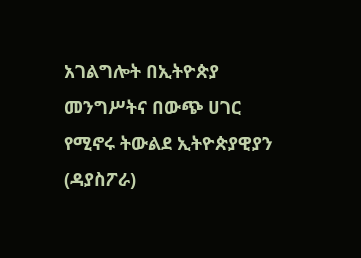አገልግሎት በኢትዮጵያ መንግሥትና በውጭ ሀገር የሚኖሩ ትውልደ ኢትዮጵያዊያን (ዳያስፖራ)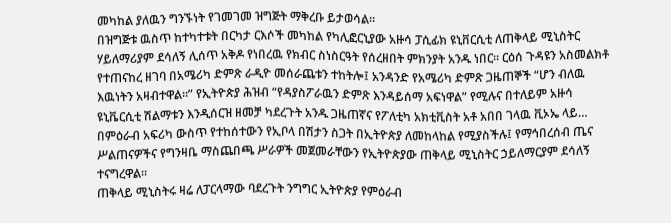መካከል ያለዉን ግንኙነት የገመገመ ዝግጅት ማቅረቡ ይታወሳል።
በዝግጅቱ ዉስጥ ከተካተቱት በርካታ ርእሶች መካከል የካሊፎርኒያው አዙሳ ፓሲፊክ ዩኒቨርሲቲ ለጠቅላይ ሚኒስትር ሃይለማሪያም ደሳለኝ ሊሰጥ አቅዶ የነበረዉ የክብር ስነስርዓት የሰረዘበት ምክንያት አንዱ ነበር። ርዕሰ ጉዳዩን አስመልክቶ የተጠናከረ ዘገባ በአሜሪካ ድምጽ ራዲዮ መሰራጨቱን ተከትሎ፤ አንዳንድ የአሜሪካ ድምጽ ጋዜጠኞች “ሆን ብለዉ እዉነትን አዛብተዋል።” የኢትዮጵያ ሕዝብ “የዳያስፖራዉን ድምጽ እንዳይሰማ አፍነዋል” የሚሉና በተለይም አዙሳ ዩኒቬርሲቲ ሽልማቱን እንዲሰርዝ ዘመቻ ካደረጉት አንዱ ጋዜጠኛና የፖለቲካ አክቲቪስት አቶ አበበ ገላዉ ቪኦኤ ላይ…
በምዕራብ አፍሪካ ውስጥ የተከሰተውን የኢቦላ በሽታን ስጋት በኢትዮጵያ ለመከላከል የሚያስችሉ፤ የማኅበረሰብ ጤና ሥልጠናዎችና የግንዛቤ ማስጨበጫ ሥራዎች መጀመራቸውን የኢትዮጵያው ጠቅላይ ሚኒስትር ኃይለማርያም ደሳለኝ ተናግረዋል፡፡
ጠቅላይ ሚኒስትሩ ዛሬ ለፓርላማው ባደረጉት ንግግር ኢትዮጵያ የምዕራብ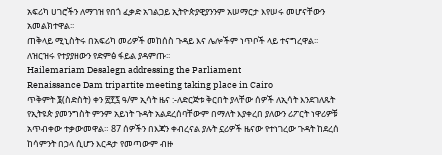አፍሪካ ሀገሮችን ለማገዝ የበጎ ፈቃድ አገልጋይ ኢትዮጵያዊያንንም አሠማርታ እየሠሩ መሆናቸውን አመልክተዋል፡፡
ጠቅላይ ሚኒስትሩ በአፍሪካ መሪዎች መከሰስ ጉዳይ እና ሌሎችም ነጥቦች ላይ ተናግረዋል፡፡
ለዝርዝሩ የተያያዘውን የድምፅ ፋይል ያዳምጡ፡፡
Hailemariam Desalegn addressing the Parliament
Renaissance Dam tripartite meeting taking place in Cairo
ጥቅምት ፮(ስድስት) ቀን ፳፻፯ ዓ/ም ኢሳት ዜና :-ለድርጅቱ ቅርበት ያላቸው ሰዎች ለኢሳት እንደገለጹት የኢትዩጵ ያመንግስት ምንም አይነት ጉዳት አልደረሰባቸውም በማለት እያቀረበ ያለውን ሪፖርት ነዋሪዎቹ አጥብቀው ተቃውመዋል። 87 ሰዎችን በእጃን ቀብረናል ያሉት ኗሪዎች ዜናው የተነገረው ጉዳት ከደረሰ ከሳምንት በኃላ ሲሆን እርዳታ የመጣውም ብዙ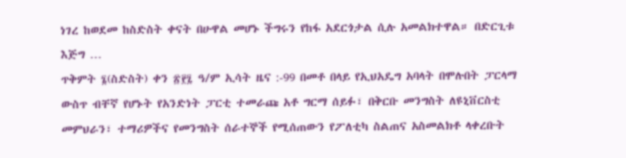ነገረ ከወደመ ከስድስት ቀናት በሁዋል መሆኑ ችግሩን የከፋ አደርጎታል ሲሉ አመልክተዋል። በድርጊቱ እጅግ …
ጥቅምት ፮(ስድስት) ቀን ፳፻፯ ዓ/ም ኢሳት ዜና :-99 በመቶ በላይ የኢህአዴግ አባላት በሞሉበት ፓርላማ ውስጥ ብቸኛ የሆኑት የአንድነት ፓርቲ ተመራጩ አቶ ግርማ ሰይፉ፣ በቅርቡ መንግስት ለዩኒቨርስቲ መምህራን፣ ተማሪዎችና የመንግስት ሰራተኞች የሚሰጠውን የፖለቲካ ስልጠና አስመልክቶ ላቀረቡት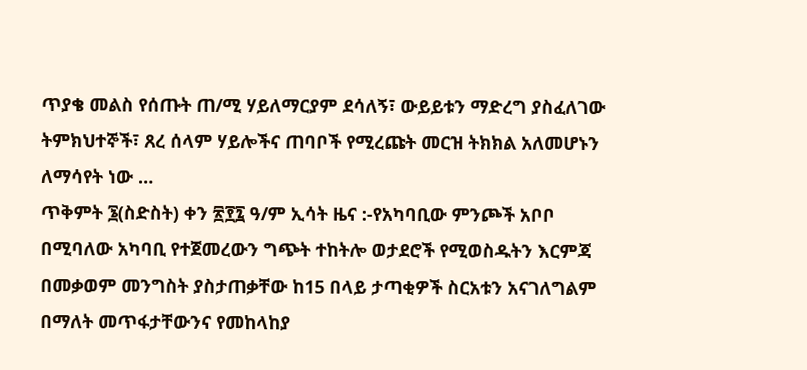ጥያቄ መልስ የሰጡት ጠ/ሚ ሃይለማርያም ደሳለኝ፣ ውይይቱን ማድረግ ያስፈለገው ትምክህተኞች፣ ጸረ ሰላም ሃይሎችና ጠባቦች የሚረጩት መርዝ ትክክል አለመሆኑን ለማሳየት ነው …
ጥቅምት ፮(ስድስት) ቀን ፳፻፯ ዓ/ም ኢሳት ዜና :-የአካባቢው ምንጮች አቦቦ በሚባለው አካባቢ የተጀመረውን ግጭት ተከትሎ ወታደሮች የሚወስዱትን እርምጃ በመቃወም መንግስት ያስታጠቃቸው ከ15 በላይ ታጣቂዎች ስርአቱን አናገለግልም በማለት መጥፋታቸውንና የመከላከያ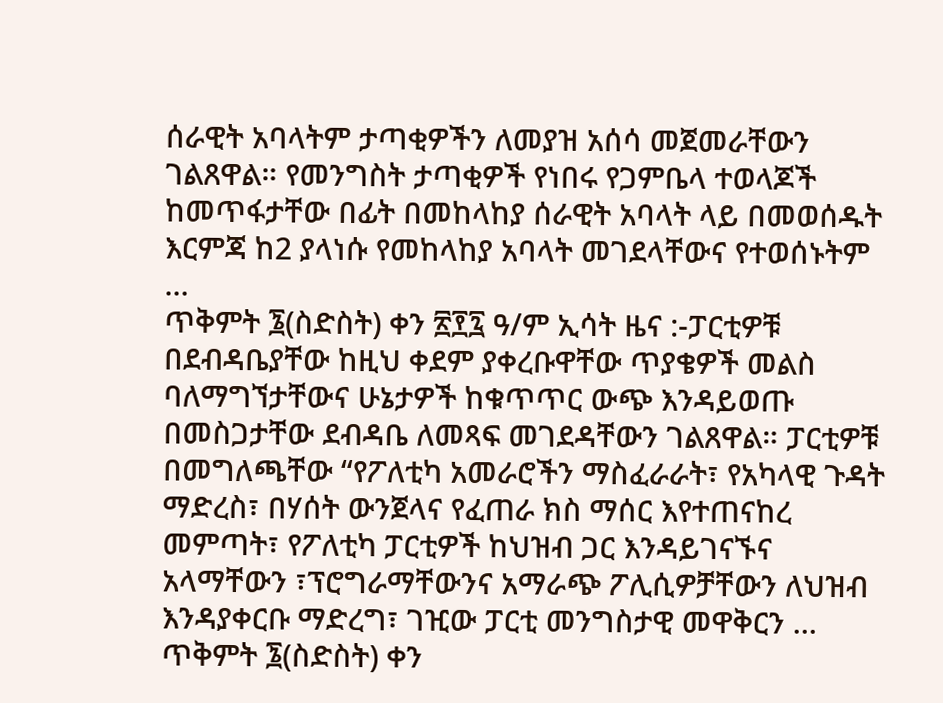ሰራዊት አባላትም ታጣቂዎችን ለመያዝ አሰሳ መጀመራቸውን ገልጸዋል። የመንግስት ታጣቂዎች የነበሩ የጋምቤላ ተወላጆች ከመጥፋታቸው በፊት በመከላከያ ሰራዊት አባላት ላይ በመወሰዱት እርምጃ ከ2 ያላነሱ የመከላከያ አባላት መገደላቸውና የተወሰኑትም …
ጥቅምት ፮(ስድስት) ቀን ፳፻፯ ዓ/ም ኢሳት ዜና :-ፓርቲዎቹ በደብዳቤያቸው ከዚህ ቀደም ያቀረቡዋቸው ጥያቄዎች መልስ ባለማግኘታቸውና ሁኔታዎች ከቁጥጥር ውጭ እንዳይወጡ በመስጋታቸው ደብዳቤ ለመጻፍ መገደዳቸውን ገልጸዋል። ፓርቲዎቹ በመግለጫቸው “የፖለቲካ አመራሮችን ማስፈራራት፣ የአካላዊ ጉዳት ማድረስ፣ በሃሰት ውንጀላና የፈጠራ ክስ ማሰር እየተጠናከረ መምጣት፣ የፖለቲካ ፓርቲዎች ከህዝብ ጋር እንዳይገናኙና አላማቸውን ፣ፕሮግራማቸውንና አማራጭ ፖሊሲዎቻቸውን ለህዝብ እንዳያቀርቡ ማድረግ፣ ገዢው ፓርቲ መንግስታዊ መዋቅርን …
ጥቅምት ፮(ስድስት) ቀን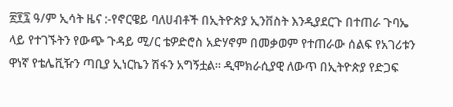፳፻፯ ዓ/ም ኢሳት ዜና :-የኖርዌይ ባለሀብቶች በኢትዮጵያ ኢንቨስት እንዲያደርጉ በተጠራ ጉባኤ ላይ የተገኙትን የውጭ ጉዳይ ሚ/ር ቴዎድሮስ አድሃኖም በመቃወም የተጠራው ሰልፍ የአገሪቱን ዋነኛ የቴሌቪዥን ጣቢያ ኢነርኬን ሽፋን አግኝቷል። ዲሞክራሲያዊ ለውጥ በኢትዮጵያ የድጋፍ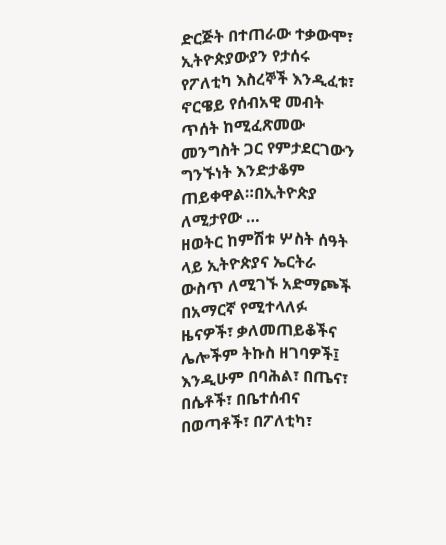ድርጅት በተጠራው ተቃውሞ፣ ኢትዮጵያውያን የታሰሩ የፖለቲካ እስረኞች እንዲፈቱ፣ ኖርዌይ የሰብአዊ መብት ጥሰት ከሚፈጽመው መንግስት ጋር የምታደርገውን ግንኙነት እንድታቆም ጠይቀዋል።በኢትዮጵያ ለሚታየው …
ዘወትር ከምሽቱ ሦስት ሰዓት ላይ ኢትዮጵያና ኤርትራ ውስጥ ለሚገኙ አድማጮች በአማርኛ የሚተላለፉ ዜናዎች፣ ቃለመጠይቆችና ሌሎችም ትኩስ ዘገባዎች፤ እንዲሁም በባሕል፣ በጤና፣ በሴቶች፣ በቤተሰብና በወጣቶች፣ በፖለቲካ፣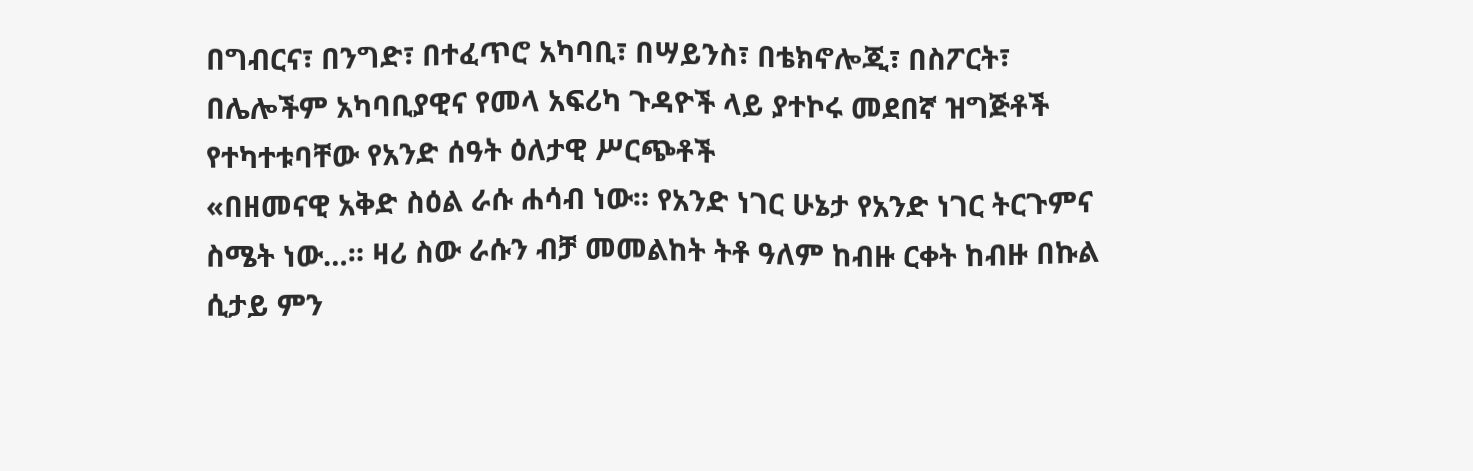በግብርና፣ በንግድ፣ በተፈጥሮ አካባቢ፣ በሣይንስ፣ በቴክኖሎጂ፣ በስፖርት፣ በሌሎችም አካባቢያዊና የመላ አፍሪካ ጉዳዮች ላይ ያተኮሩ መደበኛ ዝግጅቶች የተካተቱባቸው የአንድ ሰዓት ዕለታዊ ሥርጭቶች
«በዘመናዊ አቅድ ስዕል ራሱ ሐሳብ ነው። የአንድ ነገር ሁኔታ የአንድ ነገር ትርጉምና ስሜት ነው…። ዛሪ ስው ራሱን ብቻ መመልከት ትቶ ዓለም ከብዙ ርቀት ከብዙ በኩል ሲታይ ምን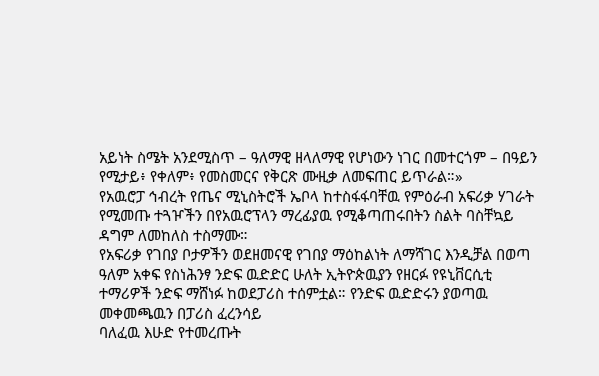አይነት ስሜት አንደሚስጥ – ዓለማዊ ዘላለማዊ የሆነውን ነገር በመተርጎም – በዓይን የሚታይ፥ የቀለም፥ የመስመርና የቅርጽ ሙዚቃ ለመፍጠር ይጥራል።»
የአዉሮፓ ኅብረት የጤና ሚኒስትሮች ኤቦላ ከተስፋፋባቸዉ የምዕራብ አፍሪቃ ሃገራት የሚመጡ ተጓዦችን በየአዉሮፕላን ማረፊያዉ የሚቆጣጠሩበትን ስልት ባስቸኳይ ዳግም ለመከለስ ተስማሙ።
የአፍሪቃ የገበያ ቦታዎችን ወደዘመናዊ የገበያ ማዕከልነት ለማሻገር እንዲቻል በወጣ ዓለም አቀፍ የስነሕንፃ ንድፍ ዉድድር ሁለት ኢትዮጵዉያን የዘርፉ የዩኒቨርሲቲ ተማሪዎች ንድፍ ማሸነፉ ከወደፓሪስ ተሰምቷል። የንድፍ ዉድድሩን ያወጣዉ መቀመጫዉን በፓሪስ ፈረንሳይ
ባለፈዉ እሁድ የተመረጡት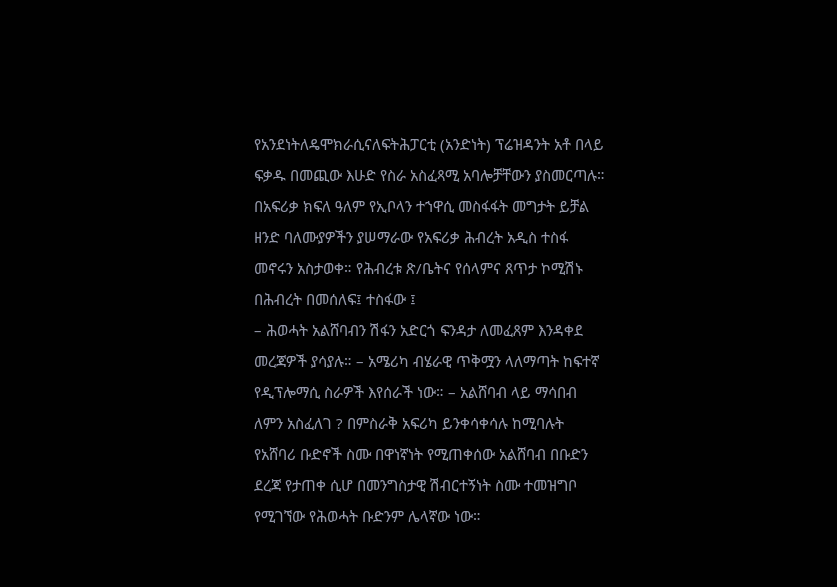የአንደነትለዴሞክራሲናለፍትሕፓርቲ (አንድነት) ፕሬዝዳንት አቶ በላይ ፍቃዱ በመጪው እሁድ የስራ አስፈጻሚ አባሎቻቸውን ያስመርጣሉ።
በአፍሪቃ ክፍለ ዓለም የኢቦላን ተኀዋሲ መስፋፋት መግታት ይቻል ዘንድ ባለሙያዎችን ያሠማራው የአፍሪቃ ሕብረት አዲስ ተስፋ መኖሩን አስታወቀ። የሕብረቱ ጽ/ቤትና የሰላምና ጸጥታ ኮሚሽኑ በሕብረት በመሰለፍ፤ ተስፋው ፤
– ሕወሓት አልሸባብን ሽፋን አድርጎ ፍንዳታ ለመፈጸም እንዳቀደ መረጃዎች ያሳያሉ። – አሜሪካ ብሄራዊ ጥቅሟን ላለማጣት ከፍተኛ የዲፕሎማሲ ስራዎች እየሰራች ነው። – አልሸባብ ላይ ማሳበብ ለምን አስፈለገ ? በምስራቅ አፍሪካ ይንቀሳቀሳሉ ከሚባሉት የአሸባሪ ቡድኖች ስሙ በዋነኛነት የሚጠቀሰው አልሸባብ በቡድን ደረጃ የታጠቀ ሲሆ በመንግስታዊ ሽብርተኝነት ስሙ ተመዝግቦ የሚገኘው የሕወሓት ቡድንም ሌላኛው ነው።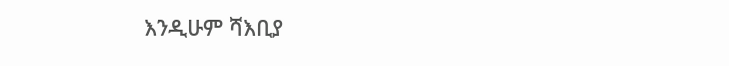እንዲሁም ሻእቢያ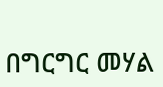በግርግር መሃል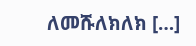ለመሹለክለክ […]